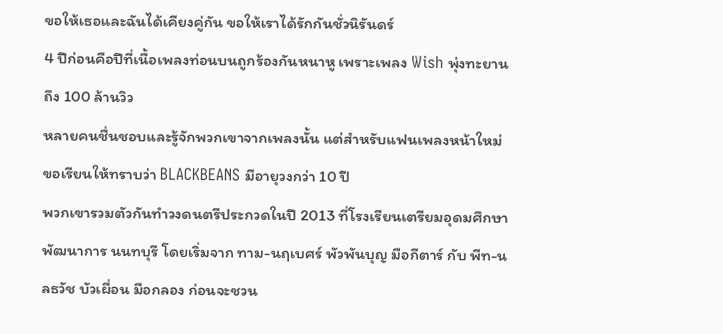ขอให้เธอและฉันได้เคียงคู่กัน ขอให้เราได้รักกันชั่วนิรันดร์
4 ปีก่อนคือปีที่เนื้อเพลงท่อนบนถูกร้องกันหนาหู เพราะเพลง Wish พุ่งทะยานถึง 100 ล้านวิว
หลายคนชื่นชอบและรู้จักพวกเขาจากเพลงนั้น แต่สำหรับแฟนเพลงหน้าใหม่ ขอเรียนให้ทราบว่า BLACKBEANS มีอายุวงกว่า 10 ปี
พวกเขารวมตัวกันทำวงดนตรีประกวดในปี 2013 ที่โรงเรียนเตรียมอุดมศึกษาพัฒนาการ นนทบุรี โดยเริ่มจาก ทาม-นฤเบศร์ พัวพันบุญ มือกีตาร์ กับ พีท-นลธวัช บัวเผื่อน มือกลอง ก่อนจะชวน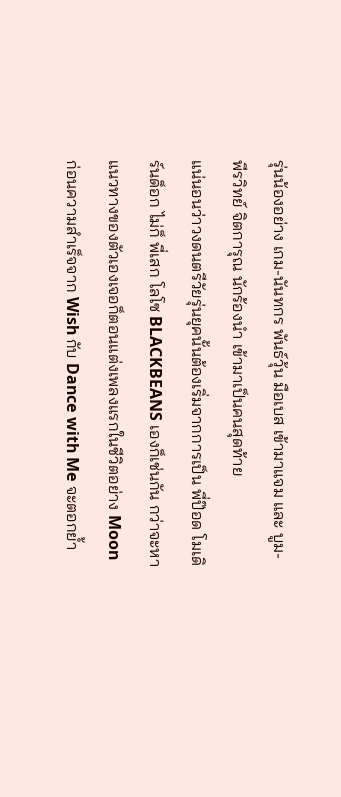รุ่นน้องอย่าง เกม-นันทกร พันธ์วุ้น มือเบส เข้ามาแจม และ บูม-พีรวิทย์ จิตการุณ นักร้องนำ เข้ามาเป็นคนสุดท้าย
แน่นอนว่าวงดนตรีวัยรุ่นยุคนั้นต้องเริ่มจากการเป็น พี่ป๊อด โมเดิร์นด็อก ไม่ก็ พี่เสก โลโซ BLACKBEANS เองก็เช่นกัน กว่าจะหาแนวทางของตัวเองเจอก็ตอนแต่งเพลงแรกในชีวิตอย่าง Moon ก่อนความสำเร็จจาก Wish กับ Dance with Me จะตอกย้ำ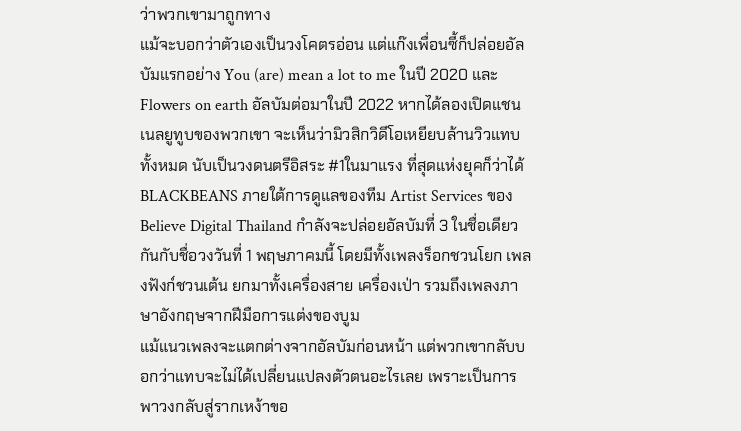ว่าพวกเขามาถูกทาง
แม้จะบอกว่าตัวเองเป็นวงโคตรอ่อน แต่แก๊งเพื่อนซี้ก็ปล่อยอัลบัมแรกอย่าง You (are) mean a lot to me ในปี 2020 และ Flowers on earth อัลบัมต่อมาในปี 2022 หากได้ลองเปิดแชนเนลยูทูบของพวกเขา จะเห็นว่ามิวสิกวิดีโอเหยียบล้านวิวแทบทั้งหมด นับเป็นวงดนตรีอิสระ #1ในมาแรง ที่สุดแห่งยุคก็ว่าได้
BLACKBEANS ภายใต้การดูแลของทีม Artist Services ของ Believe Digital Thailand กำลังจะปล่อยอัลบัมที่ 3 ในชื่อเดียวกันกับชื่อวงวันที่ 1 พฤษภาคมนี้ โดยมีทั้งเพลงร็อกชวนโยก เพลงฟังก์ชวนเต้น ยกมาทั้งเครื่องสาย เครื่องเป่า รวมถึงเพลงภาษาอังกฤษจากฝีมือการแต่งของบูม
แม้แนวเพลงจะแตกต่างจากอัลบัมก่อนหน้า แต่พวกเขากลับบอกว่าแทบจะไม่ได้เปลี่ยนแปลงตัวตนอะไรเลย เพราะเป็นการพาวงกลับสู่รากเหง้าขอ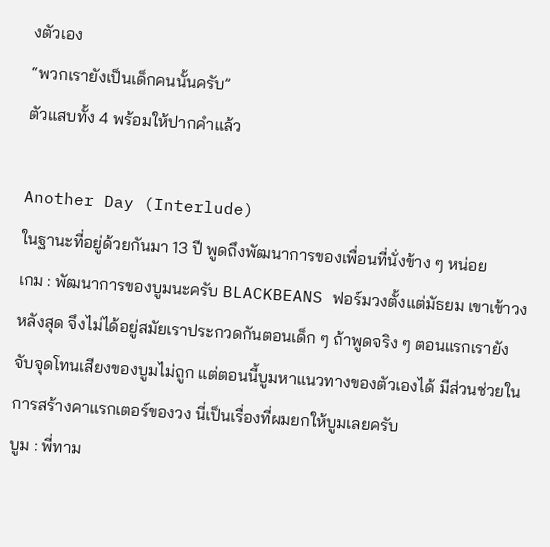งตัวเอง
“พวกเรายังเป็นเด็กคนนั้นครับ”
ตัวแสบทั้ง 4 พร้อมให้ปากคำแล้ว

Another Day (Interlude)
ในฐานะที่อยู่ด้วยกันมา 13 ปี พูดถึงพัฒนาการของเพื่อนที่นั่งข้าง ๆ หน่อย
เกม : พัฒนาการของบูมนะครับ BLACKBEANS ฟอร์มวงตั้งแต่มัธยม เขาเข้าวงหลังสุด จึงไม่ได้อยู่สมัยเราประกวดกันตอนเด็ก ๆ ถ้าพูดจริง ๆ ตอนแรกเรายังจับจุดโทนเสียงของบูมไม่ถูก แต่ตอนนี้บูมหาแนวทางของตัวเองได้ มีส่วนช่วยในการสร้างคาแรกเตอร์ของวง นี่เป็นเรื่องที่ผมยกให้บูมเลยครับ
บูม : พี่ทาม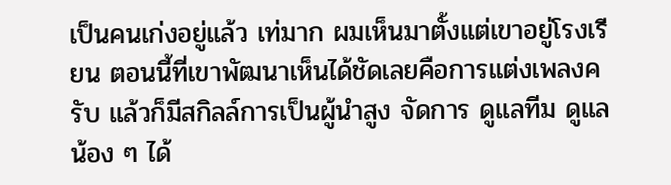เป็นคนเก่งอยู่แล้ว เท่มาก ผมเห็นมาตั้งแต่เขาอยู่โรงเรียน ตอนนี้ที่เขาพัฒนาเห็นได้ชัดเลยคือการแต่งเพลงครับ แล้วก็มีสกิลล์การเป็นผู้นําสูง จัดการ ดูแลทีม ดูแลน้อง ๆ ได้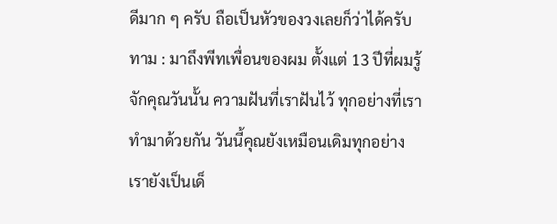ดีมาก ๆ ครับ ถือเป็นหัวของวงเลยก็ว่าได้ครับ
ทาม : มาถึงพีทเพื่อนของผม ตั้งแต่ 13 ปีที่ผมรู้จักคุณวันนั้น ความฝันที่เราฝันไว้ ทุกอย่างที่เราทํามาด้วยกัน วันนี้คุณยังเหมือนเดิมทุกอย่าง เรายังเป็นเด็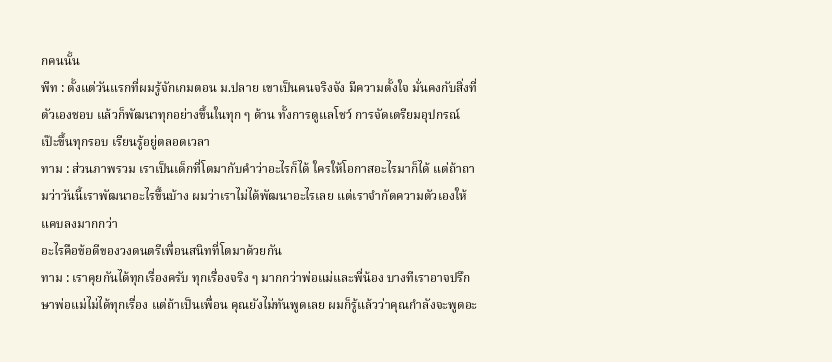กคนนั้น
พีท : ตั้งแต่วันแรกที่ผมรู้จักเกมตอน ม.ปลาย เขาเป็นคนจริงจัง มีความตั้งใจ มั่นคงกับสิ่งที่ตัวเองชอบ แล้วก็พัฒนาทุกอย่างขึ้นในทุก ๆ ด้าน ทั้งการดูแลโชว์ การจัดเตรียมอุปกรณ์ เป๊ะขึ้นทุกรอบ เรียนรู้อยู่ตลอดเวลา
ทาม : ส่วนภาพรวม เราเป็นเด็กที่โตมากับคําว่าอะไรก็ได้ ใครให้โอกาสอะไรมาก็ได้ แต่ถ้าถามว่าวันนี้เราพัฒนาอะไรขึ้นบ้าง ผมว่าเราไม่ได้พัฒนาอะไรเลย แต่เราจํากัดความตัวเองให้แคบลงมากกว่า
อะไรคือข้อดีของวงดนตรีเพื่อนสนิทที่โตมาด้วยกัน
ทาม : เราคุยกันได้ทุกเรื่องครับ ทุกเรื่องจริง ๆ มากกว่าพ่อแม่และพี่น้อง บางทีเราอาจปรึกษาพ่อแม่ไม่ได้ทุกเรื่อง แต่ถ้าเป็นเพื่อน คุณยังไม่ทันพูดเลย ผมก็รู้แล้วว่าคุณกำลังจะพูดอะ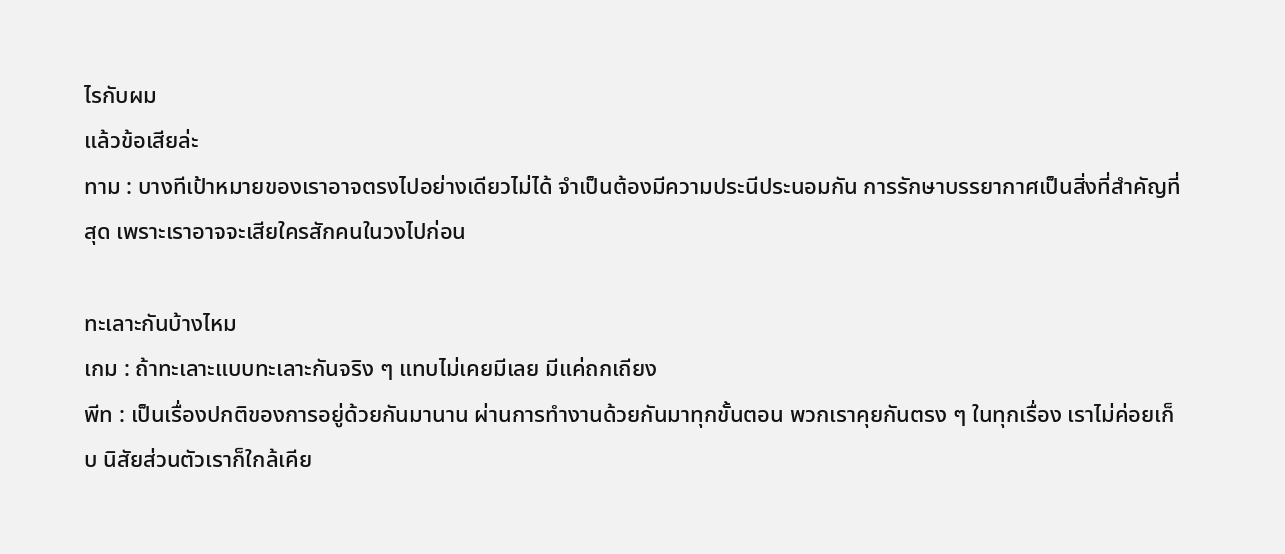ไรกับผม
แล้วข้อเสียล่ะ
ทาม : บางทีเป้าหมายของเราอาจตรงไปอย่างเดียวไม่ได้ จําเป็นต้องมีความประนีประนอมกัน การรักษาบรรยากาศเป็นสิ่งที่สําคัญที่สุด เพราะเราอาจจะเสียใครสักคนในวงไปก่อน

ทะเลาะกันบ้างไหม
เกม : ถ้าทะเลาะแบบทะเลาะกันจริง ๆ แทบไม่เคยมีเลย มีแค่ถกเถียง
พีท : เป็นเรื่องปกติของการอยู่ด้วยกันมานาน ผ่านการทํางานด้วยกันมาทุกขั้นตอน พวกเราคุยกันตรง ๆ ในทุกเรื่อง เราไม่ค่อยเก็บ นิสัยส่วนตัวเราก็ใกล้เคีย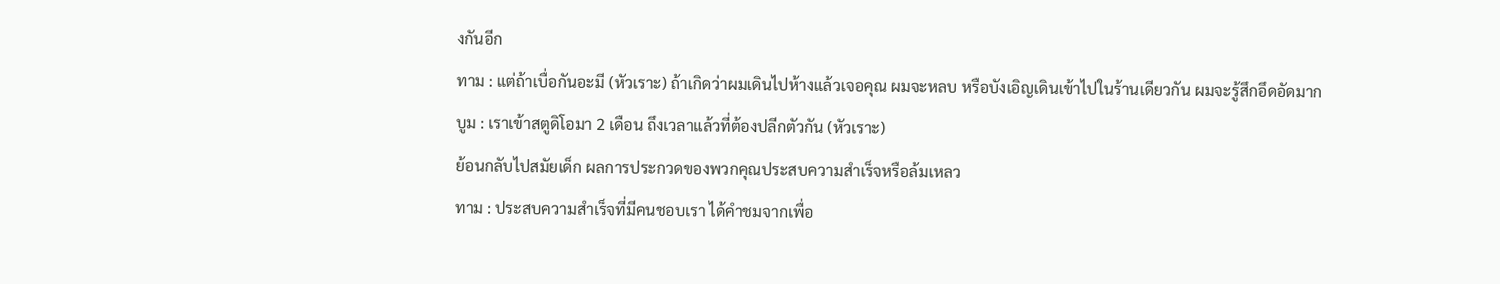งกันอีก
ทาม : แต่ถ้าเบื่อกันอะมี (หัวเราะ) ถ้าเกิดว่าผมเดินไปห้างแล้วเจอคุณ ผมจะหลบ หรือบังเอิญเดินเข้าไปในร้านเดียวกัน ผมจะรู้สึกอึดอัดมาก
บูม : เราเข้าสตูดิโอมา 2 เดือน ถึงเวลาแล้วที่ต้องปลีกตัวกัน (หัวเราะ)
ย้อนกลับไปสมัยเด็ก ผลการประกวดของพวกคุณประสบความสําเร็จหรือล้มเหลว
ทาม : ประสบความสําเร็จที่มีคนชอบเรา ได้คําชมจากเพื่อ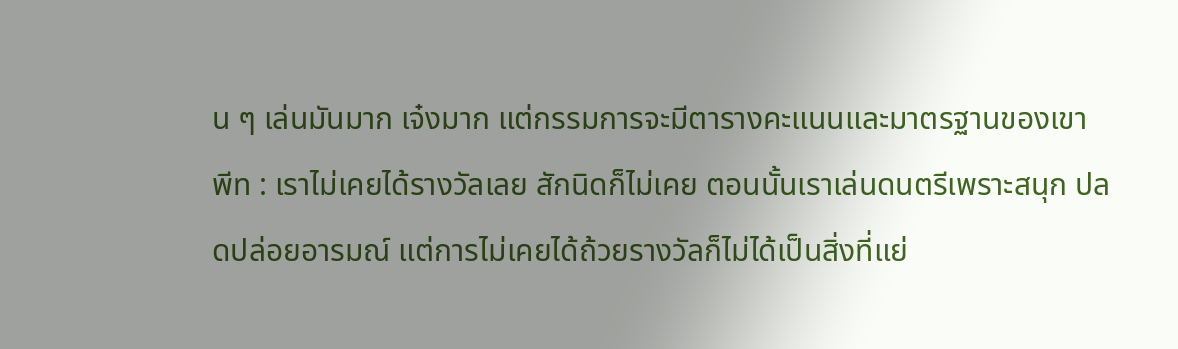น ๆ เล่นมันมาก เจ๋งมาก แต่กรรมการจะมีตารางคะแนนและมาตรฐานของเขา
พีท : เราไม่เคยได้รางวัลเลย สักนิดก็ไม่เคย ตอนนั้นเราเล่นดนตรีเพราะสนุก ปลดปล่อยอารมณ์ แต่การไม่เคยได้ถ้วยรางวัลก็ไม่ได้เป็นสิ่งที่แย่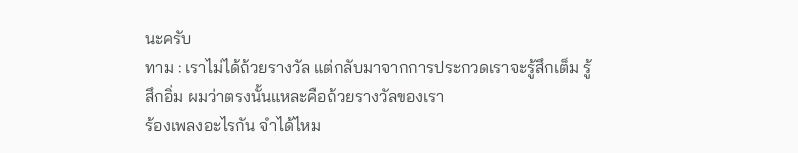นะครับ
ทาม : เราไม่ได้ถ้วยรางวัล แต่กลับมาจากการประกวดเราจะรู้สึกเต็ม รู้สึกอิ่ม ผมว่าตรงนั้นแหละคือถ้วยรางวัลของเรา
ร้องเพลงอะไรกัน จำได้ไหม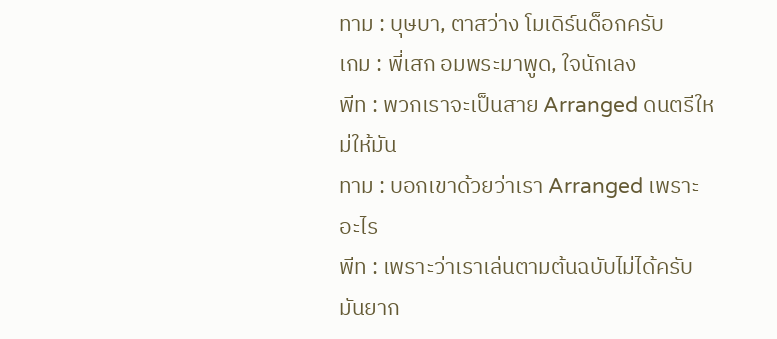ทาม : บุษบา, ตาสว่าง โมเดิร์นด็อกครับ
เกม : พี่เสก อมพระมาพูด, ใจนักเลง
พีท : พวกเราจะเป็นสาย Arranged ดนตรีใหม่ให้มัน
ทาม : บอกเขาด้วยว่าเรา Arranged เพราะอะไร
พีท : เพราะว่าเราเล่นตามต้นฉบับไม่ได้ครับ มันยาก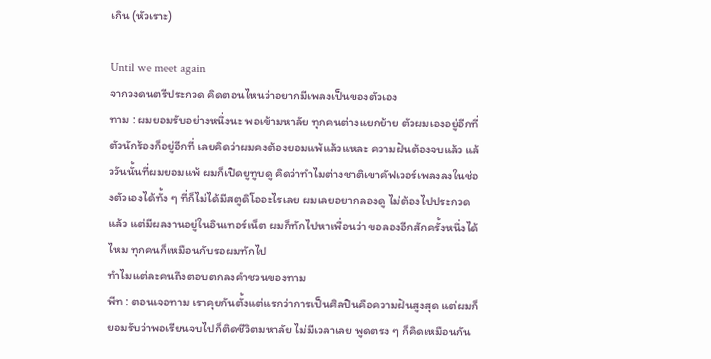เกิน (หัวเราะ)

Until we meet again
จากวงดนตรีประกวด คิดตอนไหนว่าอยากมีเพลงเป็นของตัวเอง
ทาม : ผมยอมรับอย่างหนึ่งนะ พอเข้ามหาลัย ทุกคนต่างแยกย้าย ตัวผมเองอยู่อีกที่ ตัวนักร้องก็อยู่อีกที่ เลยคิดว่าผมคงต้องยอมแพ้แล้วแหละ ความฝันต้องจบแล้ว แล้ววันนั้นที่ผมยอมแพ้ ผมก็เปิดยูทูบดู คิดว่าทําไมต่างชาติเขาคัฟเวอร์เพลงลงในช่องตัวเองได้ทั้ง ๆ ที่ก็ไม่ได้มีสตูดิโออะไรเลย ผมเลยอยากลองดู ไม่ต้องไปประกวดแล้ว แต่มีผลงานอยู่ในอินเทอร์เน็ต ผมก็ทักไปหาเพื่อนว่า ขอลองอีกสักครั้งหนึ่งได้ไหม ทุกคนก็เหมือนกับรอผมทักไป
ทําไมแต่ละคนถึงตอบตกลงคําชวนของทาม
พีท : ตอนเจอทาม เราคุยกันตั้งแต่แรกว่าการเป็นศิลปินคือความฝันสูงสุด แต่ผมก็ยอมรับว่าพอเรียนจบไปก็ติดชีวิตมหาลัย ไม่มีเวลาเลย พูดตรง ๆ ก็คิดเหมือนกัน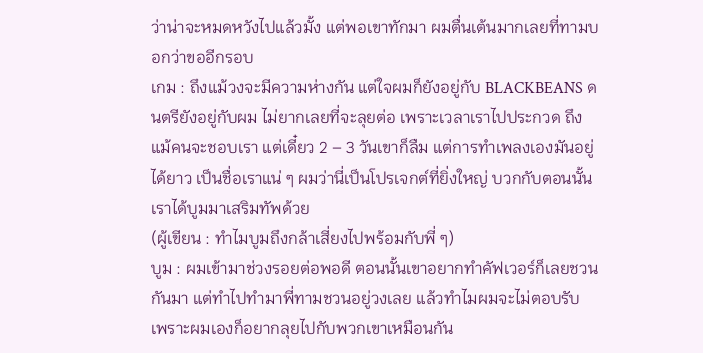ว่าน่าจะหมดหวังไปแล้วมั้ง แต่พอเขาทักมา ผมตื่นเต้นมากเลยที่ทามบอกว่าขออีกรอบ
เกม : ถึงแม้วงจะมีความห่างกัน แต่ใจผมก็ยังอยู่กับ BLACKBEANS ดนตรียังอยู่กับผม ไม่ยากเลยที่จะลุยต่อ เพราะเวลาเราไปประกวด ถึงแม้คนจะชอบเรา แต่เดี๋ยว 2 – 3 วันเขาก็ลืม แต่การทำเพลงเองมันอยู่ได้ยาว เป็นชื่อเราแน่ ๆ ผมว่านี่เป็นโปรเจกต์ที่ยิ่งใหญ่ บวกกับตอนนั้นเราได้บูมมาเสริมทัพด้วย
(ผู้เขียน : ทําไมบูมถึงกล้าเสี่ยงไปพร้อมกับพี่ ๆ)
บูม : ผมเข้ามาช่วงรอยต่อพอดี ตอนนั้นเขาอยากทําคัฟเวอร์ก็เลยชวนกันมา แต่ทําไปทํามาพี่ทามชวนอยู่วงเลย แล้วทําไมผมจะไม่ตอบรับ เพราะผมเองก็อยากลุยไปกับพวกเขาเหมือนกัน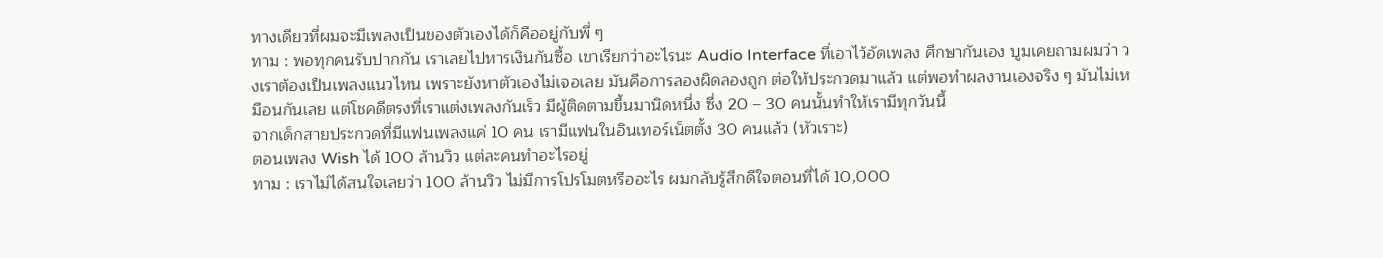ทางเดียวที่ผมจะมีเพลงเป็นของตัวเองได้ก็คืออยู่กับพี่ ๆ
ทาม : พอทุกคนรับปากกัน เราเลยไปหารเงินกันซื้อ เขาเรียกว่าอะไรนะ Audio Interface ที่เอาไว้อัดเพลง ศึกษากันเอง บูมเคยถามผมว่า วงเราต้องเป็นเพลงแนวไหน เพราะยังหาตัวเองไม่เจอเลย มันคือการลองผิดลองถูก ต่อให้ประกวดมาแล้ว แต่พอทําผลงานเองจริง ๆ มันไม่เหมือนกันเลย แต่โชคดีตรงที่เราแต่งเพลงกันเร็ว มีผู้ติดตามขึ้นมานิดหนึ่ง ซึ่ง 20 – 30 คนนั้นทําให้เรามีทุกวันนี้
จากเด็กสายประกวดที่มีแฟนเพลงแค่ 10 คน เรามีแฟนในอินเทอร์เน็ตตั้ง 30 คนแล้ว (หัวเราะ)
ตอนเพลง Wish ได้ 100 ล้านวิว แต่ละคนทําอะไรอยู่
ทาม : เราไม่ได้สนใจเลยว่า 100 ล้านวิว ไม่มีการโปรโมตหรืออะไร ผมกลับรู้สึกดีใจตอนที่ได้ 10,000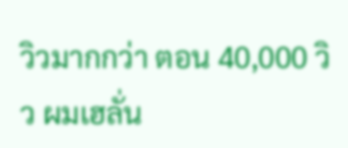วิวมากกว่า ตอน 40,000 วิว ผมเฮลั่น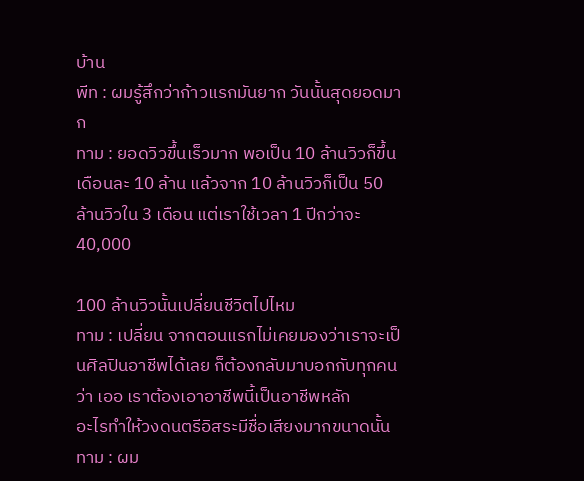บ้าน
พีท : ผมรู้สึกว่าก้าวแรกมันยาก วันนั้นสุดยอดมาก
ทาม : ยอดวิวขึ้นเร็วมาก พอเป็น 10 ล้านวิวก็ขึ้นเดือนละ 10 ล้าน แล้วจาก 10 ล้านวิวก็เป็น 50 ล้านวิวใน 3 เดือน แต่เราใช้เวลา 1 ปีกว่าจะ 40,000

100 ล้านวิวนั้นเปลี่ยนชีวิตไปไหม
ทาม : เปลี่ยน จากตอนแรกไม่เคยมองว่าเราจะเป็นศิลปินอาชีพได้เลย ก็ต้องกลับมาบอกกับทุกคนว่า เออ เราต้องเอาอาชีพนี้เป็นอาชีพหลัก
อะไรทำให้วงดนตรีอิสระมีชื่อเสียงมากขนาดนั้น
ทาม : ผม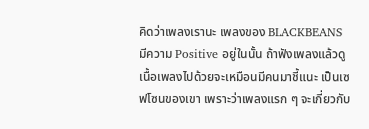คิดว่าเพลงเรานะ เพลงของ BLACKBEANS มีความ Positive อยู่ในนั้น ถ้าฟังเพลงแล้วดูเนื้อเพลงไปด้วยจะเหมือนมีคนมาชี้แนะ เป็นเซฟโซนของเขา เพราะว่าเพลงแรก ๆ จะเกี่ยวกับ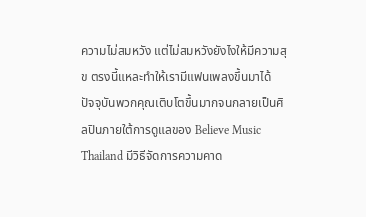ความไม่สมหวัง แต่ไม่สมหวังยังไงให้มีความสุข ตรงนี้แหละทําให้เรามีแฟนเพลงขึ้นมาได้
ปัจจุบันพวกคุณเติบโตขึ้นมากจนกลายเป็นศิลปินภายใต้การดูแลของ Believe Music Thailand มีวิธีจัดการความคาด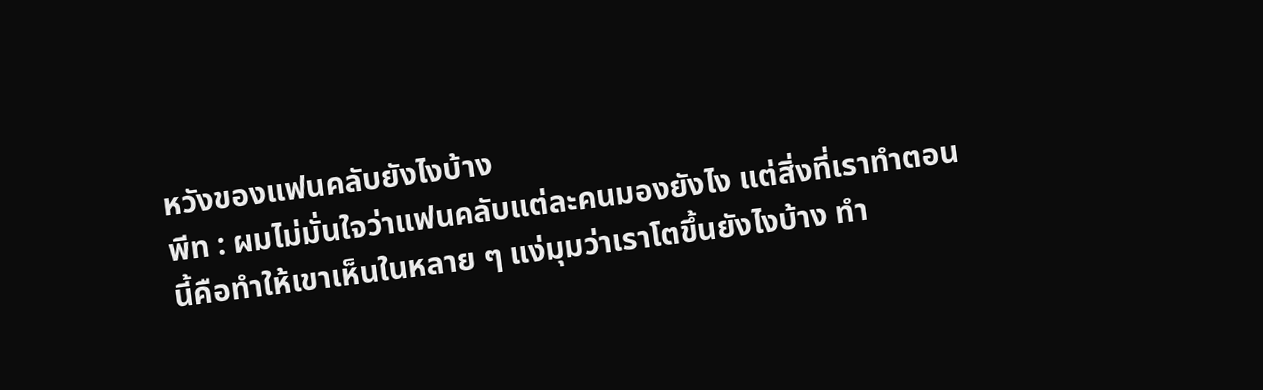หวังของแฟนคลับยังไงบ้าง
พีท : ผมไม่มั่นใจว่าแฟนคลับแต่ละคนมองยังไง แต่สิ่งที่เราทําตอนนี้คือทําให้เขาเห็นในหลาย ๆ แง่มุมว่าเราโตขึ้นยังไงบ้าง ทํา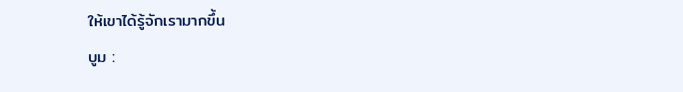ให้เขาได้รู้จักเรามากขึ้น
บูม :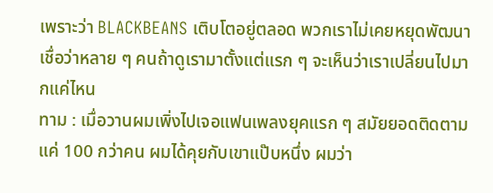เพราะว่า BLACKBEANS เติบโตอยู่ตลอด พวกเราไม่เคยหยุดพัฒนา เชื่อว่าหลาย ๆ คนถ้าดูเรามาตั้งแต่แรก ๆ จะเห็นว่าเราเปลี่ยนไปมากแค่ไหน
ทาม : เมื่อวานผมเพิ่งไปเจอแฟนเพลงยุคแรก ๆ สมัยยอดติดตามแค่ 100 กว่าคน ผมได้คุยกับเขาแป๊บหนึ่ง ผมว่า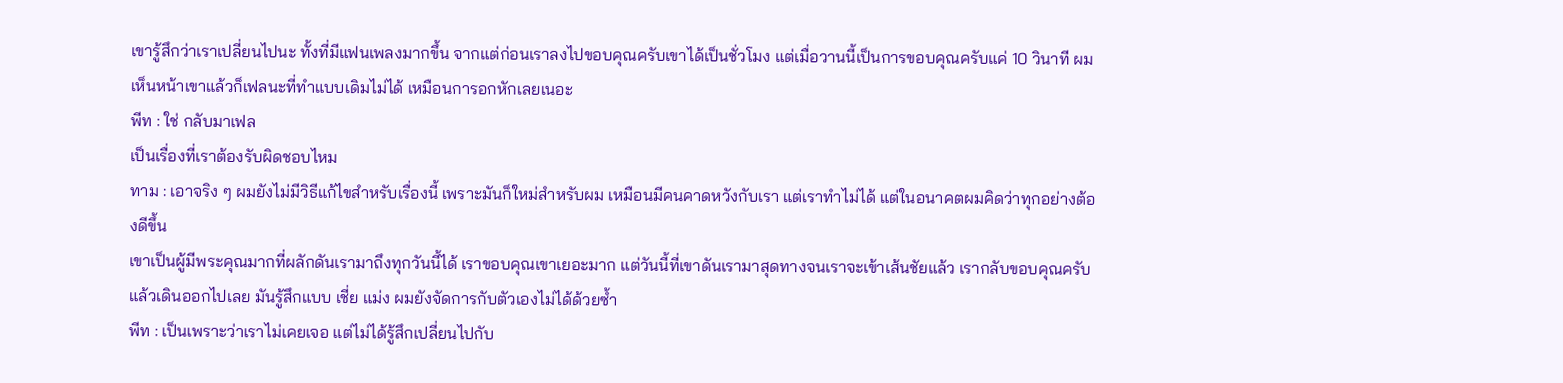เขารู้สึกว่าเราเปลี่ยนไปนะ ทั้งที่มีแฟนเพลงมากขึ้น จากแต่ก่อนเราลงไปขอบคุณครับเขาได้เป็นชั่วโมง แต่เมื่อวานนี้เป็นการขอบคุณครับแค่ 10 วินาที ผมเห็นหน้าเขาแล้วก็เฟลนะที่ทําแบบเดิมไม่ได้ เหมือนการอกหักเลยเนอะ
พีท : ใช่ กลับมาเฟล
เป็นเรื่องที่เราต้องรับผิดชอบไหม
ทาม : เอาจริง ๆ ผมยังไม่มีวิธีแก้ไขสําหรับเรื่องนี้ เพราะมันก็ใหม่สําหรับผม เหมือนมีคนคาดหวังกับเรา แต่เราทําไม่ได้ แต่ในอนาคตผมคิดว่าทุกอย่างต้องดีขึ้น
เขาเป็นผู้มีพระคุณมากที่ผลักดันเรามาถึงทุกวันนี้ได้ เราขอบคุณเขาเยอะมาก แต่วันนี้ที่เขาดันเรามาสุดทางจนเราจะเข้าเส้นชัยแล้ว เรากลับขอบคุณครับแล้วเดินออกไปเลย มันรู้สึกแบบ เชี่ย แม่ง ผมยังจัดการกับตัวเองไม่ได้ด้วยซ้ำ
พีท : เป็นเพราะว่าเราไม่เคยเจอ แต่ไม่ได้รู้สึกเปลี่ยนไปกับ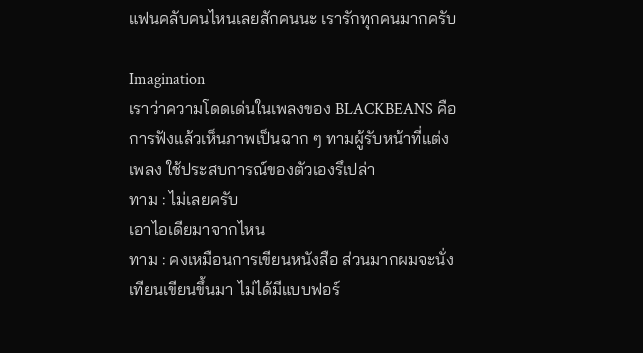แฟนคลับคนไหนเลยสักคนนะ เรารักทุกคนมากครับ

Imagination
เราว่าความโดดเด่นในเพลงของ BLACKBEANS คือการฟังแล้วเห็นภาพเป็นฉาก ๆ ทามผู้รับหน้าที่แต่งเพลง ใช้ประสบการณ์ของตัวเองรึเปล่า
ทาม : ไม่เลยครับ
เอาไอเดียมาจากไหน
ทาม : คงเหมือนการเขียนหนังสือ ส่วนมากผมจะนั่งเทียนเขียนขึ้นมา ไม่ได้มีแบบฟอร์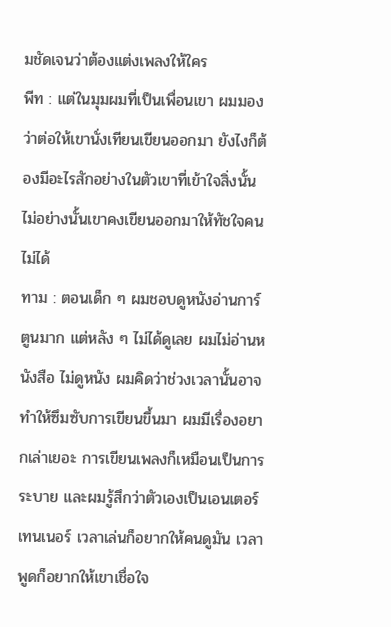มชัดเจนว่าต้องแต่งเพลงให้ใคร
พีท : แต่ในมุมผมที่เป็นเพื่อนเขา ผมมองว่าต่อให้เขานั่งเทียนเขียนออกมา ยังไงก็ต้องมีอะไรสักอย่างในตัวเขาที่เข้าใจสิ่งนั้น ไม่อย่างนั้นเขาคงเขียนออกมาให้ทัชใจคนไม่ได้
ทาม : ตอนเด็ก ๆ ผมชอบดูหนังอ่านการ์ตูนมาก แต่หลัง ๆ ไม่ได้ดูเลย ผมไม่อ่านหนังสือ ไม่ดูหนัง ผมคิดว่าช่วงเวลานั้นอาจทําให้ซึมซับการเขียนขึ้นมา ผมมีเรื่องอยากเล่าเยอะ การเขียนเพลงก็เหมือนเป็นการระบาย และผมรู้สึกว่าตัวเองเป็นเอนเตอร์เทนเนอร์ เวลาเล่นก็อยากให้คนดูมัน เวลาพูดก็อยากให้เขาเชื่อใจ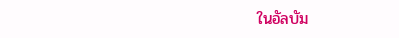ในอัลบัม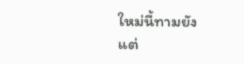ใหม่นี้ทามยังแต่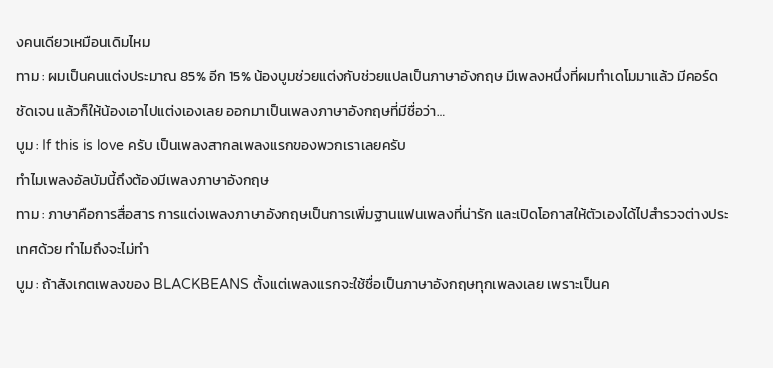งคนเดียวเหมือนเดิมไหม
ทาม : ผมเป็นคนแต่งประมาณ 85% อีก 15% น้องบูมช่วยแต่งกับช่วยแปลเป็นภาษาอังกฤษ มีเพลงหนึ่งที่ผมทําเดโมมาแล้ว มีคอร์ดชัดเจน แล้วก็ให้น้องเอาไปแต่งเองเลย ออกมาเป็นเพลงภาษาอังกฤษที่มีชื่อว่า…
บูม : If this is love ครับ เป็นเพลงสากลเพลงแรกของพวกเราเลยครับ
ทําไมเพลงอัลบัมนี้ถึงต้องมีเพลงภาษาอังกฤษ
ทาม : ภาษาคือการสื่อสาร การแต่งเพลงภาษาอังกฤษเป็นการเพิ่มฐานแฟนเพลงที่น่ารัก และเปิดโอกาสให้ตัวเองได้ไปสำรวจต่างประเทศด้วย ทําไมถึงจะไม่ทํา
บูม : ถ้าสังเกตเพลงของ BLACKBEANS ตั้งแต่เพลงแรกจะใช้ชื่อเป็นภาษาอังกฤษทุกเพลงเลย เพราะเป็นค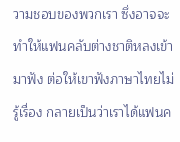วามชอบของพวกเรา ซึ่งอาจจะทําให้แฟนคลับต่างชาติหลงเข้ามาฟัง ต่อให้เขาฟังภาษาไทยไม่รู้เรื่อง กลายเป็นว่าเราได้แฟนค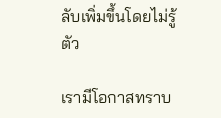ลับเพิ่มขึ้นโดยไม่รู้ตัว

เรามีโอกาสทราบ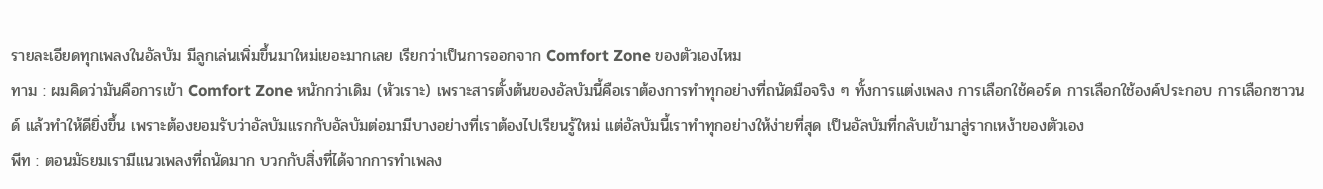รายละเอียดทุกเพลงในอัลบัม มีลูกเล่นเพิ่มขึ้นมาใหม่เยอะมากเลย เรียกว่าเป็นการออกจาก Comfort Zone ของตัวเองไหม
ทาม : ผมคิดว่ามันคือการเข้า Comfort Zone หนักกว่าเดิม (หัวเราะ) เพราะสารตั้งต้นของอัลบัมนี้คือเราต้องการทําทุกอย่างที่ถนัดมือจริง ๆ ทั้งการแต่งเพลง การเลือกใช้คอร์ด การเลือกใช้องค์ประกอบ การเลือกซาวนด์ แล้วทําให้ดียิ่งขึ้น เพราะต้องยอมรับว่าอัลบัมแรกกับอัลบัมต่อมามีบางอย่างที่เราต้องไปเรียนรู้ใหม่ แต่อัลบัมนี้เราทําทุกอย่างให้ง่ายที่สุด เป็นอัลบัมที่กลับเข้ามาสู่รากเหง้าของตัวเอง
พีท : ตอนมัธยมเรามีแนวเพลงที่ถนัดมาก บวกกับสิ่งที่ได้จากการทําเพลง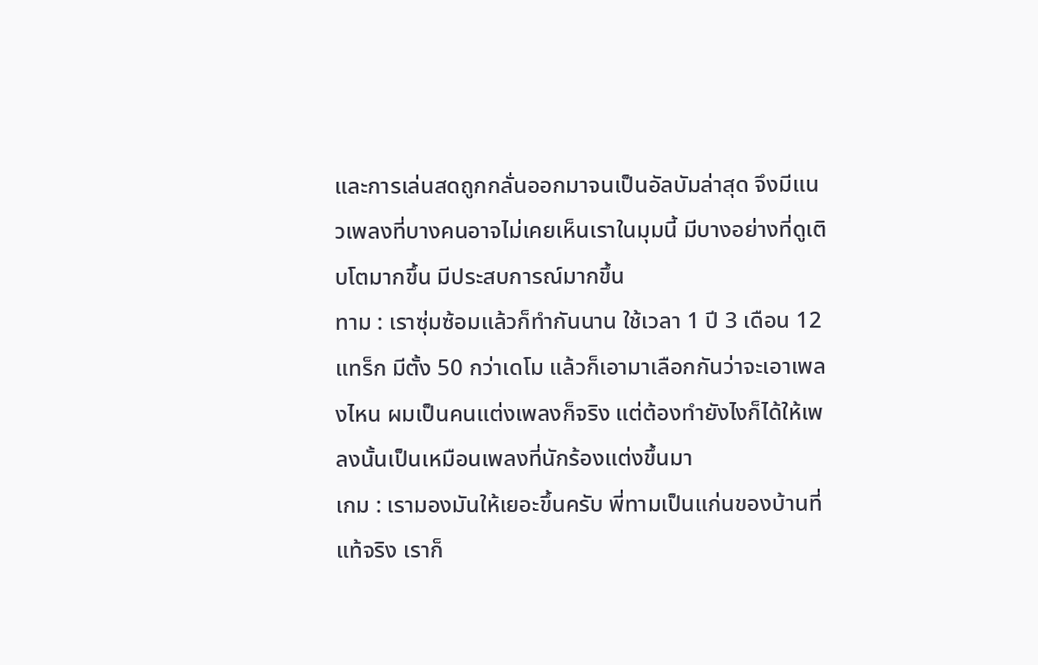และการเล่นสดถูกกลั่นออกมาจนเป็นอัลบัมล่าสุด จึงมีแนวเพลงที่บางคนอาจไม่เคยเห็นเราในมุมนี้ มีบางอย่างที่ดูเติบโตมากขึ้น มีประสบการณ์มากขึ้น
ทาม : เราซุ่มซ้อมแล้วก็ทํากันนาน ใช้เวลา 1 ปี 3 เดือน 12 แทร็ก มีตั้ง 50 กว่าเดโม แล้วก็เอามาเลือกกันว่าจะเอาเพลงไหน ผมเป็นคนแต่งเพลงก็จริง แต่ต้องทํายังไงก็ได้ให้เพลงนั้นเป็นเหมือนเพลงที่นักร้องแต่งขึ้นมา
เกม : เรามองมันให้เยอะขึ้นครับ พี่ทามเป็นแก่นของบ้านที่แท้จริง เราก็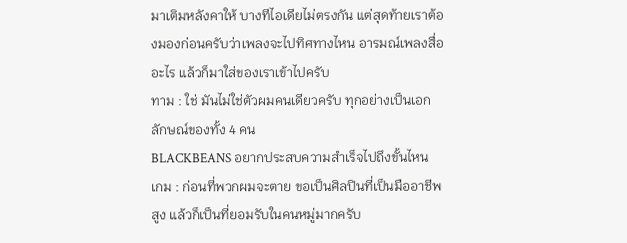มาเติมหลังคาให้ บางทีไอเดียไม่ตรงกัน แต่สุดท้ายเราต้องมองก่อนครับว่าเพลงจะไปทิศทางไหน อารมณ์เพลงสื่ออะไร แล้วก็มาใส่ของเราเข้าไปครับ
ทาม : ใช่ มันไม่ใช่ตัวผมคนเดียวครับ ทุกอย่างเป็นเอกลักษณ์ของทั้ง 4 คน
BLACKBEANS อยากประสบความสําเร็จไปถึงขั้นไหน
เกม : ก่อนที่พวกผมจะตาย ขอเป็นศิลปินที่เป็นมืออาชีพสูง แล้วก็เป็นที่ยอมรับในคนหมู่มากครับ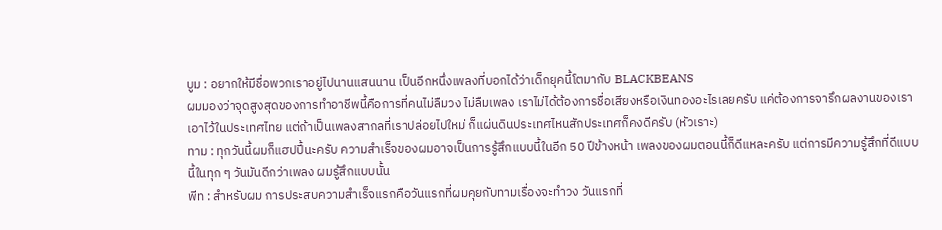บูม : อยากให้มีชื่อพวกเราอยู่ไปนานแสนนาน เป็นอีกหนึ่งเพลงที่บอกได้ว่าเด็กยุคนี้โตมากับ BLACKBEANS
ผมมองว่าจุดสูงสุดของการทำอาชีพนี้คือการที่คนไม่ลืมวง ไม่ลืมเพลง เราไม่ได้ต้องการชื่อเสียงหรือเงินทองอะไรเลยครับ แค่ต้องการจารึกผลงานของเราเอาไว้ในประเทศไทย แต่ถ้าเป็นเพลงสากลที่เราปล่อยไปใหม่ ก็แผ่นดินประเทศไหนสักประเทศก็คงดีครับ (หัวเราะ)
ทาม : ทุกวันนี้ผมก็แฮปปี้นะครับ ความสําเร็จของผมอาจเป็นการรู้สึกแบบนี้ในอีก 50 ปีข้างหน้า เพลงของผมตอนนี้ก็ดีแหละครับ แต่การมีความรู้สึกที่ดีแบบนี้ในทุก ๆ วันมันดีกว่าเพลง ผมรู้สึกแบบนั้น
พีท : สําหรับผม การประสบความสําเร็จแรกคือวันแรกที่ผมคุยกับทามเรื่องจะทําวง วันแรกที่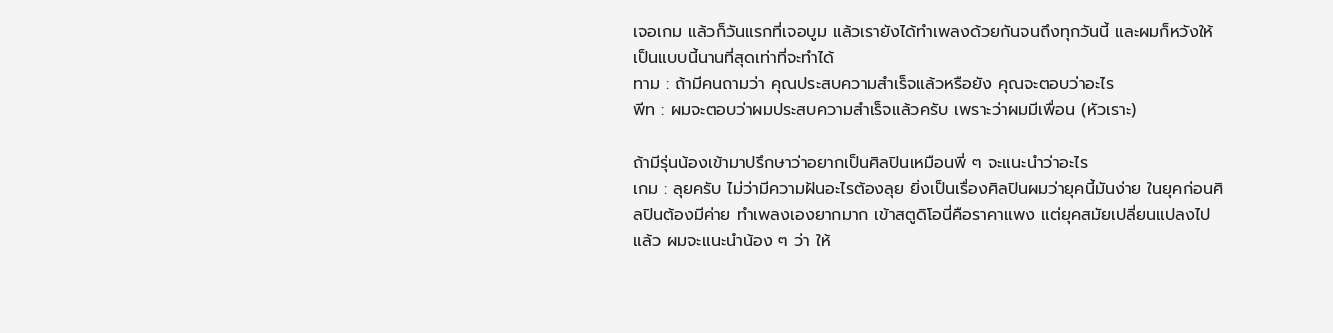เจอเกม แล้วก็วันแรกที่เจอบูม แล้วเรายังได้ทําเพลงด้วยกันจนถึงทุกวันนี้ และผมก็หวังให้เป็นแบบนี้นานที่สุดเท่าที่จะทําได้
ทาม : ถ้ามีคนถามว่า คุณประสบความสําเร็จแล้วหรือยัง คุณจะตอบว่าอะไร
พีท : ผมจะตอบว่าผมประสบความสําเร็จแล้วครับ เพราะว่าผมมีเพื่อน (หัวเราะ)

ถ้ามีรุ่นน้องเข้ามาปรึกษาว่าอยากเป็นศิลปินเหมือนพี่ ๆ จะแนะนำว่าอะไร
เกม : ลุยครับ ไม่ว่ามีความฝันอะไรต้องลุย ยิ่งเป็นเรื่องศิลปินผมว่ายุคนี้มันง่าย ในยุคก่อนศิลปินต้องมีค่าย ทําเพลงเองยากมาก เข้าสตูดิโอนี่คือราคาแพง แต่ยุคสมัยเปลี่ยนแปลงไปแล้ว ผมจะแนะนําน้อง ๆ ว่า ให้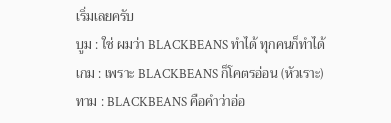เริ่มเลยครับ
บูม : ใช่ ผมว่า BLACKBEANS ทําได้ ทุกคนก็ทําได้
เกม : เพราะ BLACKBEANS ก็โคตรอ่อน (หัวเราะ)
ทาม : BLACKBEANS คือคําว่าอ่อ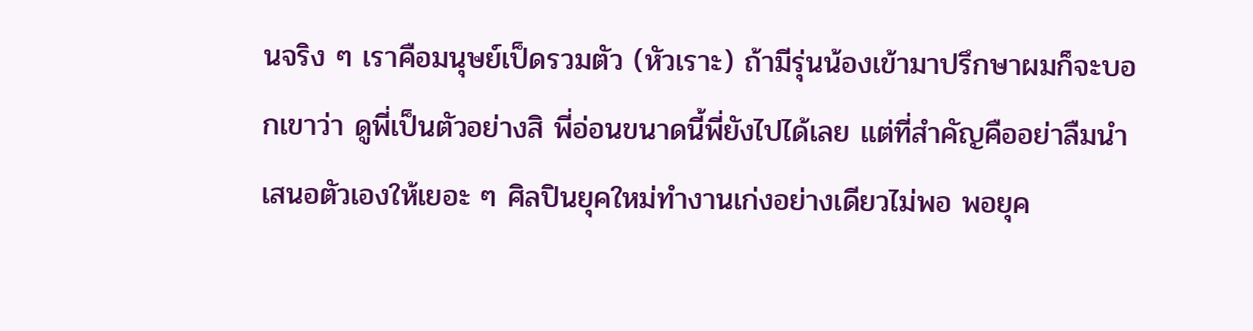นจริง ๆ เราคือมนุษย์เป็ดรวมตัว (หัวเราะ) ถ้ามีรุ่นน้องเข้ามาปรึกษาผมก็จะบอกเขาว่า ดูพี่เป็นตัวอย่างสิ พี่อ่อนขนาดนี้พี่ยังไปได้เลย แต่ที่สําคัญคืออย่าลืมนำเสนอตัวเองให้เยอะ ๆ ศิลปินยุคใหม่ทำงานเก่งอย่างเดียวไม่พอ พอยุค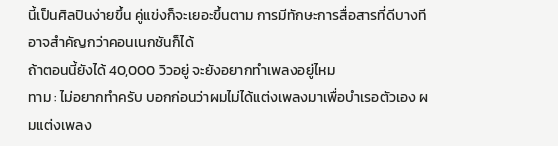นี้เป็นศิลปินง่ายขึ้น คู่แข่งก็จะเยอะขึ้นตาม การมีทักษะการสื่อสารที่ดีบางทีอาจสําคัญกว่าคอนเนกชันก็ได้
ถ้าตอนนี้ยังได้ 40,000 วิวอยู่ จะยังอยากทําเพลงอยู่ไหม
ทาม : ไม่อยากทําครับ บอกก่อนว่าผมไม่ได้แต่งเพลงมาเพื่อบําเรอตัวเอง ผมแต่งเพลง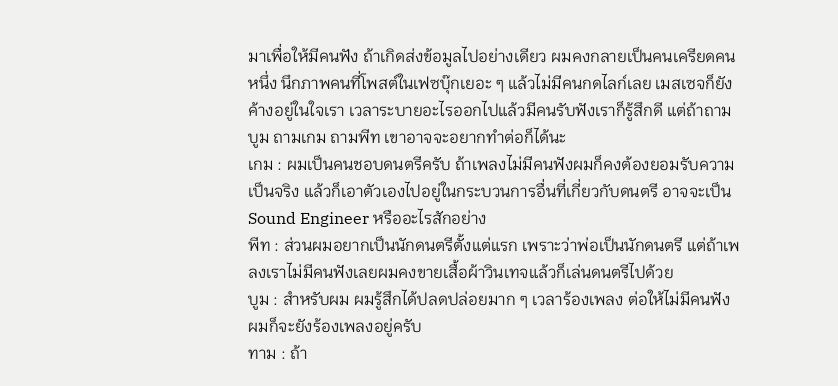มาเพื่อให้มีคนฟัง ถ้าเกิดส่งข้อมูลไปอย่างเดียว ผมคงกลายเป็นคนเครียดคนหนึ่ง นึกภาพคนที่โพสต์ในเฟซบุ๊กเยอะ ๆ แล้วไม่มีคนกดไลก์เลย เมสเซจก็ยังค้างอยู่ในใจเรา เวลาระบายอะไรออกไปแล้วมีคนรับฟังเราก็รู้สึกดี แต่ถ้าถามบูม ถามเกม ถามพีท เขาอาจจะอยากทําต่อก็ได้นะ
เกม : ผมเป็นคนชอบดนตรีครับ ถ้าเพลงไม่มีคนฟังผมก็คงต้องยอมรับความเป็นจริง แล้วก็เอาตัวเองไปอยู่ในกระบวนการอื่นที่เกี่ยวกับดนตรี อาจจะเป็น Sound Engineer หรืออะไรสักอย่าง
พีท : ส่วนผมอยากเป็นนักดนตรีตั้งแต่แรก เพราะว่าพ่อเป็นนักดนตรี แต่ถ้าเพลงเราไม่มีคนฟังเลยผมคงขายเสื้อผ้าวินเทจแล้วก็เล่นดนตรีไปด้วย
บูม : สำหรับผม ผมรู้สึกได้ปลดปล่อยมาก ๆ เวลาร้องเพลง ต่อให้ไม่มีคนฟัง ผมก็จะยังร้องเพลงอยู่ครับ
ทาม : ถ้า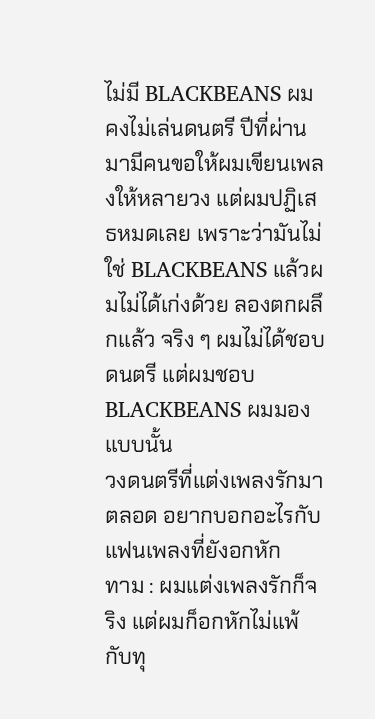ไม่มี BLACKBEANS ผมคงไม่เล่นดนตรี ปีที่ผ่านมามีคนขอให้ผมเขียนเพลงให้หลายวง แต่ผมปฏิเสธหมดเลย เพราะว่ามันไม่ใช่ BLACKBEANS แล้วผมไม่ได้เก่งด้วย ลองตกผลึกแล้ว จริง ๆ ผมไม่ได้ชอบดนตรี แต่ผมชอบ BLACKBEANS ผมมองแบบนั้น
วงดนตรีที่แต่งเพลงรักมาตลอด อยากบอกอะไรกับแฟนเพลงที่ยังอกหัก
ทาม : ผมแต่งเพลงรักก็จริง แต่ผมก็อกหักไม่แพ้กับทุ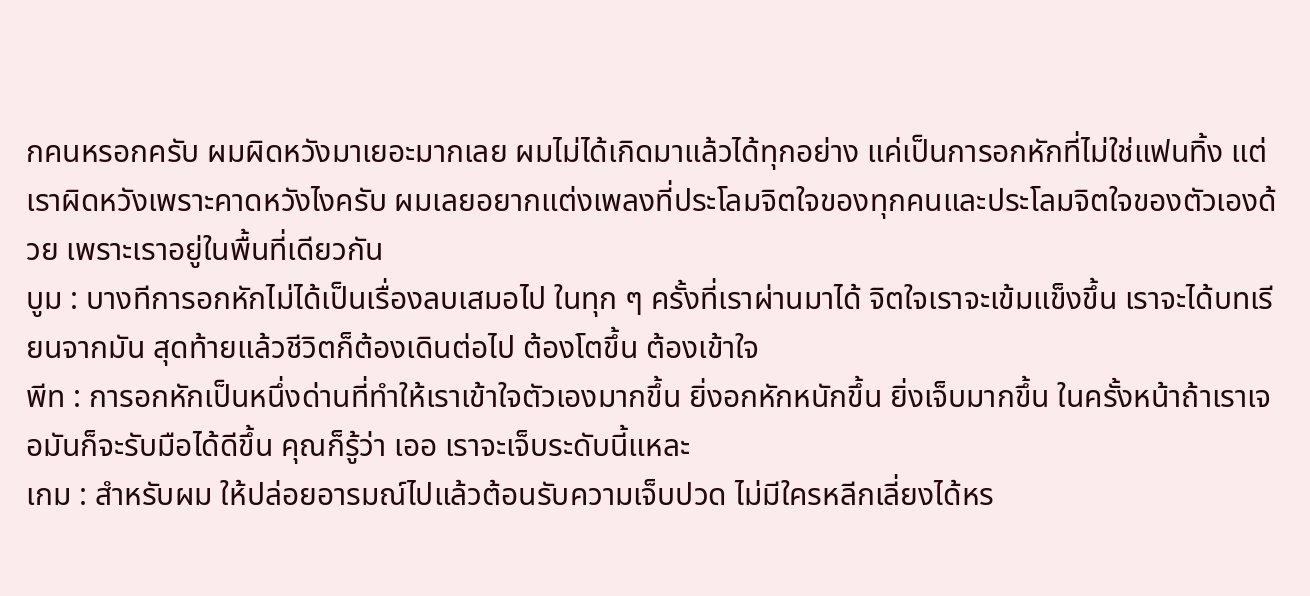กคนหรอกครับ ผมผิดหวังมาเยอะมากเลย ผมไม่ได้เกิดมาแล้วได้ทุกอย่าง แค่เป็นการอกหักที่ไม่ใช่แฟนทิ้ง แต่เราผิดหวังเพราะคาดหวังไงครับ ผมเลยอยากแต่งเพลงที่ประโลมจิตใจของทุกคนและประโลมจิตใจของตัวเองด้วย เพราะเราอยู่ในพื้นที่เดียวกัน
บูม : บางทีการอกหักไม่ได้เป็นเรื่องลบเสมอไป ในทุก ๆ ครั้งที่เราผ่านมาได้ จิตใจเราจะเข้มแข็งขึ้น เราจะได้บทเรียนจากมัน สุดท้ายแล้วชีวิตก็ต้องเดินต่อไป ต้องโตขึ้น ต้องเข้าใจ
พีท : การอกหักเป็นหนึ่งด่านที่ทําให้เราเข้าใจตัวเองมากขึ้น ยิ่งอกหักหนักขึ้น ยิ่งเจ็บมากขึ้น ในครั้งหน้าถ้าเราเจอมันก็จะรับมือได้ดีขึ้น คุณก็รู้ว่า เออ เราจะเจ็บระดับนี้แหละ
เกม : สำหรับผม ให้ปล่อยอารมณ์ไปแล้วต้อนรับความเจ็บปวด ไม่มีใครหลีกเลี่ยงได้หร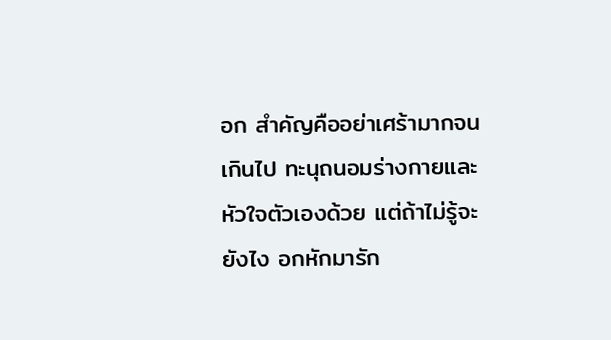อก สําคัญคืออย่าเศร้ามากจนเกินไป ทะนุถนอมร่างกายและหัวใจตัวเองด้วย แต่ถ้าไม่รู้จะยังไง อกหักมารัก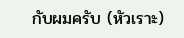กับผมครับ (หัวเราะ)